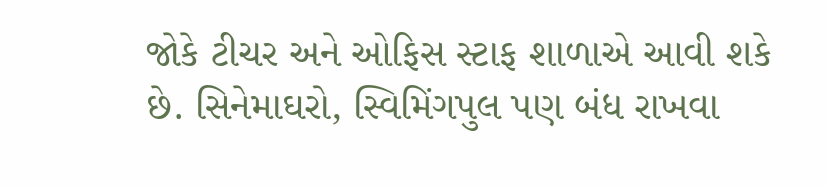જોકે ટીચર અને ઓફિસ સ્ટાફ શાળાએ આવી શકે છે. સિનેમાઘરો, સ્વિમિંગપુલ પણ બંધ રાખવા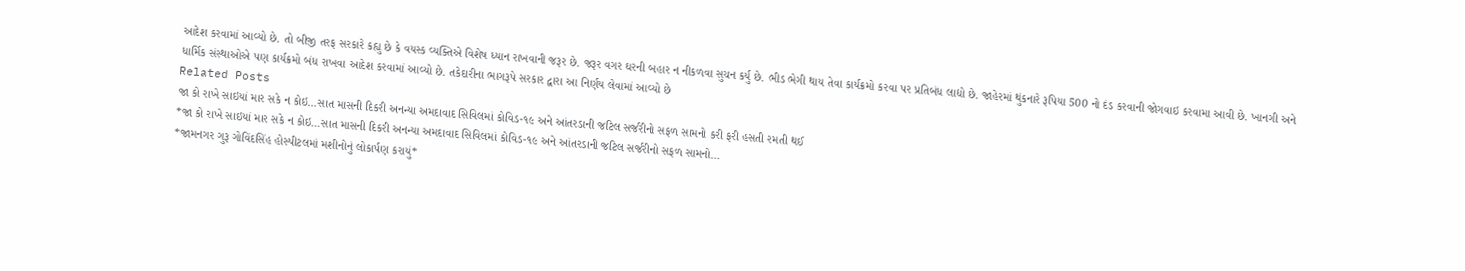આદેશ કરવામાં આવ્યો છે. તો બીજી તરફ સરકારે કહ્યુ છે કે વયસ્ક વ્યક્તિએ વિશેષ ધ્યાન રાખવાની જરૂર છે. જરૂર વગર ઘરની બહાર ન નીકળવા સુચન કર્યુ છે. ભીડ ભેગી થાય તેવા કાર્યક્રમો કરવા પર પ્રતિબંધ લાદ્યો છે. જાહેરમાં થુંકનારે રૂપિયા 500 નો દંડ કરવાની જોગવાઇ કરવામા આવી છે. ખાનગી અને ધાર્મિક સંસ્થાઓએ પણ કાર્યક્રમો બંધ રાખવા આદેશ કરવામાં આવ્યો છે. તકેદારીના ભાગરૂપે સરકાર દ્વારા આ નિર્ણય લેવામાં આવ્યો છે
Related Posts
જા કો રાખે સાઇયાં માર સકે ન કોઇ…સાત માસની દિકરી અનન્યા અમદાવાદ સિવિલમાં કોવિડ-૧૯ અને આંતરડાની જટિલ સર્જરીનો સફળ સામનો કરી ફરી હસતી રમતી થઈ
*જા કો રાખે સાઇયાં માર સકે ન કોઇ…સાત માસની દિકરી અનન્યા અમદાવાદ સિવિલમાં કોવિડ-૧૯ અને આંતરડાની જટિલ સર્જરીનો સફળ સામનો…
*જામનગર ગુરૂ ગોવિંદસિંહ હોસ્પીટલમાં મશીનોનું લોકાર્પણ કરાયું*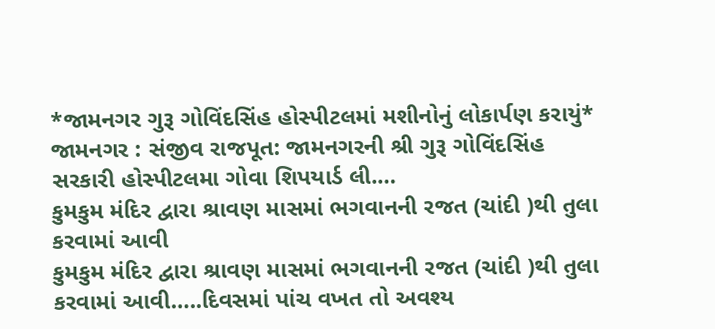*જામનગર ગુરૂ ગોવિંદસિંહ હોસ્પીટલમાં મશીનોનું લોકાર્પણ કરાયું* જામનગર : સંજીવ રાજપૂત: જામનગરની શ્રી ગુરૂ ગોવિંદસિંહ સરકારી હોસ્પીટલમા ગોવા શિપયાર્ડ લી.…
કુમકુમ મંદિર દ્વારા શ્રાવણ માસમાં ભગવાનની રજત (ચાંદી )થી તુલા કરવામાં આવી
કુમકુમ મંદિર દ્વારા શ્રાવણ માસમાં ભગવાનની રજત (ચાંદી )થી તુલા કરવામાં આવી…..દિવસમાં પાંચ વખત તો અવશ્ય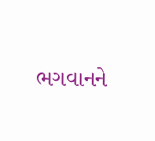ભગવાનને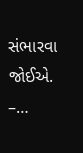સંભારવા જોઈએ. –…